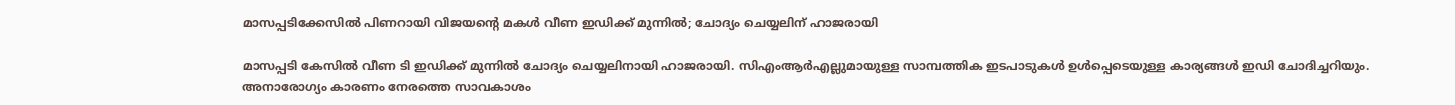മാസപ്പടിക്കേസില്‍ പിണറായി വിജയന്റെ മകള്‍ വീണ ഇഡിക്ക് മുന്നില്‍; ചോദ്യം ചെയ്യലിന് ഹാജരായി

മാസപ്പടി കേസില്‍ വീണ ടി ഇഡിക്ക് മുന്നില്‍ ചോദ്യം ചെയ്യലിനായി ഹാജരായി. സിഎംആര്‍എല്ലുമായുള്ള സാമ്പത്തിക ഇടപാടുകള്‍ ഉള്‍പ്പെടെയുള്ള കാര്യങ്ങള്‍ ഇഡി ചോദിച്ചറിയും. അനാരോഗ്യം കാരണം നേരത്തെ സാവകാശം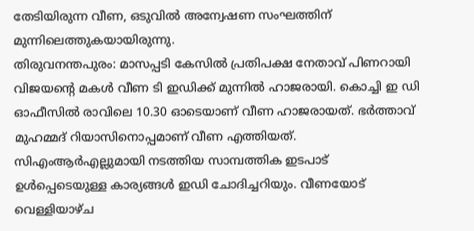തേടിയിരുന്ന വീണ, ഒടുവില്‍ അന്വേഷണ സംഘത്തിന് മുന്നിലെത്തുകയായിരുന്നു.
തിരുവനന്തപുരം: മാസപ്പടി കേസില്‍ പ്രതിപക്ഷ നേതാവ് പിണറായി വിജയന്റെ മകള്‍ വീണ ടി ഇഡിക്ക് മുന്നില്‍ ഹാജരായി. കൊച്ചി ഇ ഡി ഓഫീസില്‍ രാവിലെ 10.30 ഓടെയാണ് വീണ ഹാജരായത്. ഭര്‍ത്താവ് മുഹമ്മദ് റിയാസിനൊപ്പമാണ് വീണ എത്തിയത്. സിഎംആര്‍എല്ലുമായി നടത്തിയ സാമ്പത്തിക ഇടപാട് ഉള്‍പ്പെടെയുള്ള കാര്യങ്ങള്‍ ഇഡി ചോദിച്ചറിയും. വീണയോട് വെള്ളിയാഴ്ച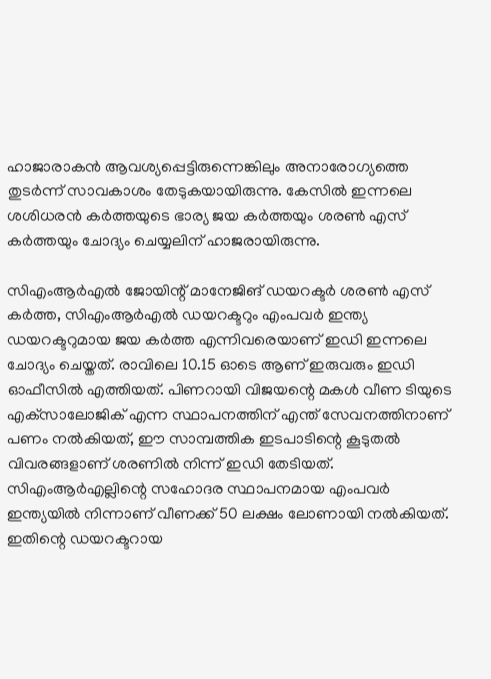ഹാജാരാകന്‍ ആവശ്യപ്പെട്ടിരുന്നെങ്കിലും അനാരോഗ്യത്തെ തുടര്‍ന്ന് സാവകാശം തേടുകയായിരുന്നു. കേസില്‍ ഇന്നലെ ശശിധരന്‍ കര്‍ത്തയുടെ ഭാര്യ ജയ കര്‍ത്തയും ശരണ്‍ എസ് കര്‍ത്തയും ചോദ്യം ചെയ്യലിന് ഹാജരായിരുന്നു.

സിഎംആര്‍എല്‍ ജോയിന്റ് മാനേജിങ് ഡയറക്ടര്‍ ശരണ്‍ എസ് കര്‍ത്ത, സിഎംആര്‍എല്‍ ഡയറക്ടറും എംപവര്‍ ഇന്ത്യ ഡയറക്ടറുമായ ജയ കര്‍ത്ത എന്നിവരെയാണ് ഇഡി ഇന്നലെ ചോദ്യം ചെയ്തത്. രാവിലെ 10.15 ഓടെ ആണ് ഇരുവരും ഇഡി ഓഫീസില്‍ എത്തിയത്. പിണറായി വിജയന്റെ മകള്‍ വീണ ടിയുടെ എക്‌സാലോജിക് എന്ന സ്ഥാപനത്തിന് എന്ത് സേവനത്തിനാണ് പണം നല്‍കിയത്, ഈ സാമ്പത്തിക ഇടപാടിന്റെ കൂടുതല്‍ വിവരങ്ങളാണ് ശരണില്‍ നിന്ന് ഇഡി തേടിയത്. സിഎംആര്‍എല്ലിന്റെ സഹോദര സ്ഥാപനമായ എംപവര്‍ ഇന്ത്യയില്‍ നിന്നാണ് വീണക്ക് 50 ലക്ഷം ലോണായി നല്‍കിയത്. ഇതിന്റെ ഡയറക്ടറായ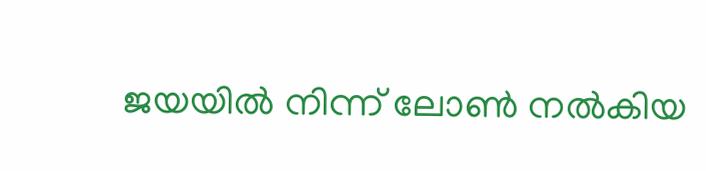ജയയില്‍ നിന്ന് ലോണ്‍ നല്‍കിയ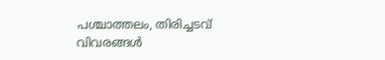പശ്ചാത്തലം, തിരിച്ചടവ് വിവരങ്ങള്‍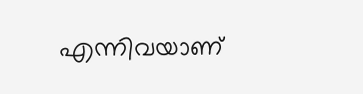എന്നിവയാണ്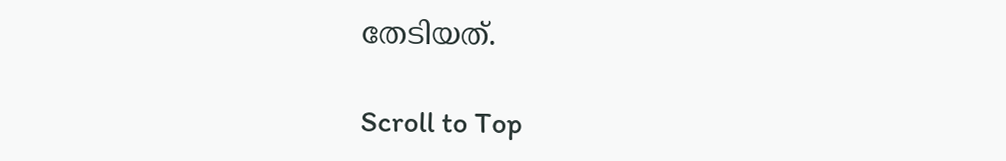തേടിയത്.

Scroll to Top